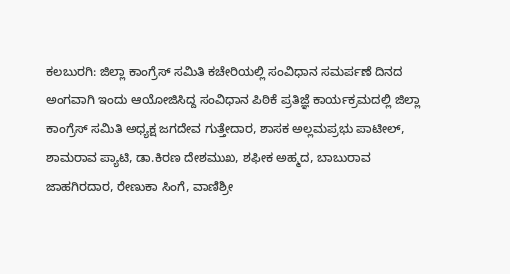ಕಲಬುರಗಿ: ಜಿಲ್ಲಾ ಕಾಂಗ್ರೆಸ್ ಸಮಿತಿ ಕಚೇರಿಯಲ್ಲಿ ಸಂವಿಧಾನ ಸಮರ್ಪಣೆ ದಿನದ ಅಂಗವಾಗಿ ಇಂದು ಆಯೋಜಿಸಿದ್ದ ಸಂವಿಧಾನ ಪಿಠಿಕೆ ಪ್ರತಿಜ್ಞೆ ಕಾರ್ಯಕ್ರಮದಲ್ಲಿ ಜಿಲ್ಲಾ ಕಾಂಗ್ರೆಸ್ ಸಮಿತಿ ಅಧ್ಯಕ್ಷ ಜಗದೇವ ಗುತ್ತೇದಾರ, ಶಾಸಕ ಅಲ್ಲಮಪ್ರಭು ಪಾಟೀಲ್, ಶಾಮರಾವ ಪ್ಯಾಟಿ, ಡಾ.ಕಿರಣ ದೇಶಮುಖ, ಶಫೀಕ ಅಹ್ಮದ, ಬಾಬುರಾವ ಜಾಹಗಿರದಾರ, ರೇಣುಕಾ ಸಿಂಗೆ, ವಾಣಿಶ್ರೀ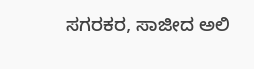ಸಗರಕರ, ಸಾಜೀದ ಅಲಿ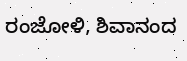ರಂಜೋಳಿ, ಶಿವಾನಂದ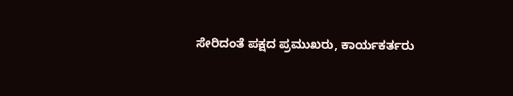ಸೇರಿದಂತೆ ಪಕ್ಷದ ಪ್ರಮುಖರು, ಕಾರ್ಯಕರ್ತರು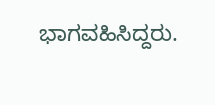ಭಾಗವಹಿಸಿದ್ದರು.